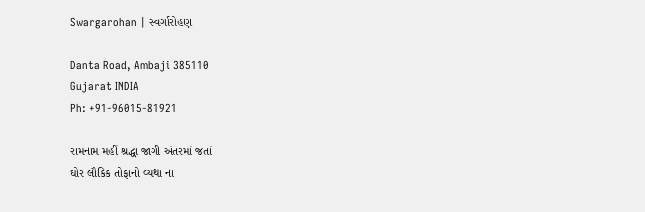Swargarohan | સ્વર્ગારોહણ

Danta Road, Ambaji 385110
Gujarat INDIA
Ph: +91-96015-81921

રામનામ મહીં શ્રદ્ધા જાગી અંતરમાં જતાં
ઘોર લૌકિક તોફાનો વ્યથા ના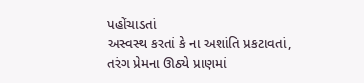પહોંચાડતાં
અસ્વસ્થ કરતાં કે ના અશાંતિ પ્રકટાવતાં,
તરંગ પ્રેમના ઊઠ્યે પ્રાણમાં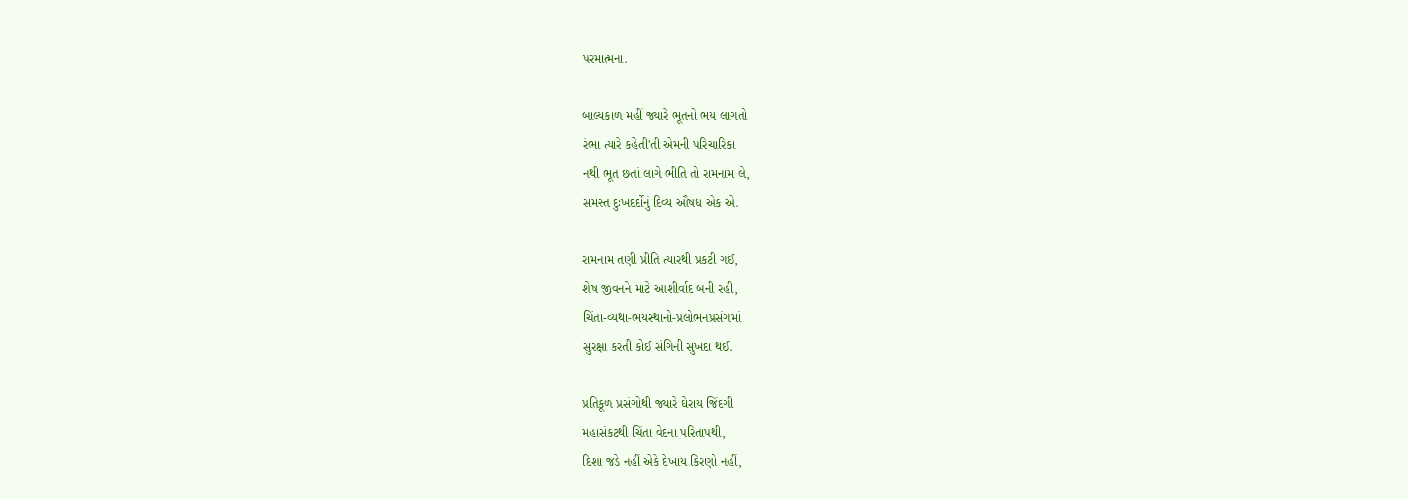પરમાત્મના.

બાલ્યકાળ મહીં જ્યારે ભૂતનો ભય લાગતો
રંભા ત્યારે કહેતી'તી એમની પરિચારિકા
નથી ભૂત છતાં લાગે ભીતિ તો રામનામ લે,
સમસ્ત દુઃખદર્દોનું દિવ્ય ઔષધ એક એ.

રામનામ તણી પ્રીતિ ત્યારથી પ્રકટી ગઈ,
શેષ જીવનને માટે આશીર્વાદ બની રહી,
ચિંતા-વ્યથા-ભયસ્થાનો-પ્રલોભનપ્રસંગમાં
સુરક્ષા કરતી કોઈ સંગિની સુખદા થઈ.

પ્રતિકૂળ પ્રસંગોથી જ્યારે ઘેરાય જિંદગી
મહાસંકટથી ચિંતા વેદના પરિતાપથી,
દિશા જડે નહીં એકે દેખાય કિરણો નહીં,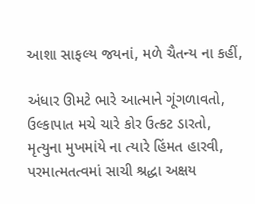આશા સાફલ્ય જયનાં, મળે ચૈતન્ય ના કહીં,

અંધાર ઊમટે ભારે આત્માને ગૂંગળાવતો,
ઉલ્કાપાત મચે ચારે કોર ઉત્કટ ડારતો,
મૃત્યુના મુખમાંયે ના ત્યારે હિંમત હારવી,
પરમાત્મતત્વમાં સાચી શ્રદ્ધા અક્ષય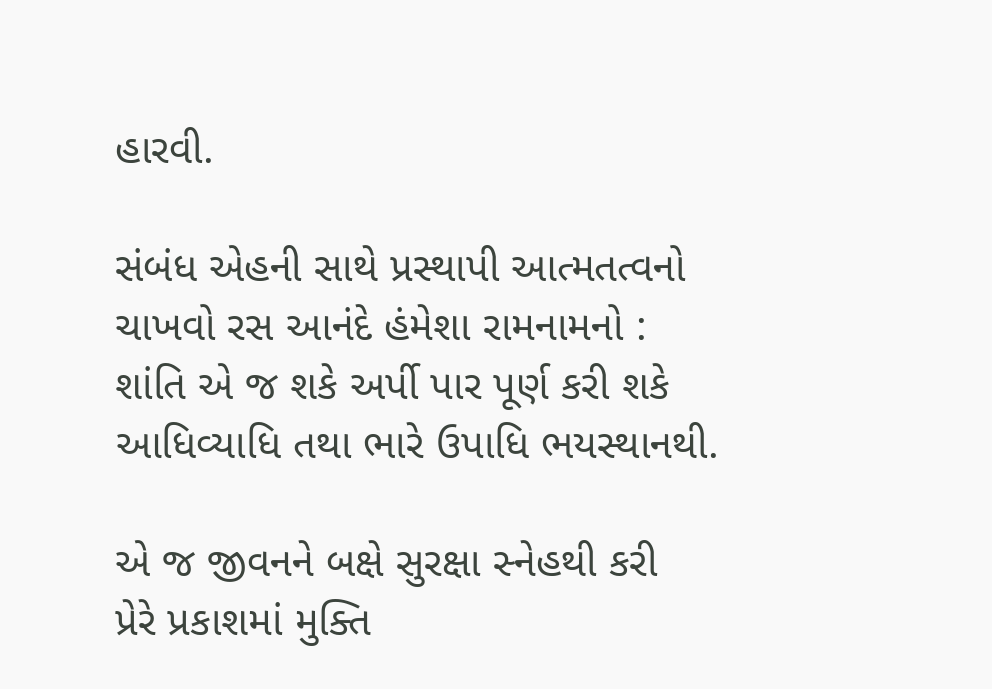હારવી.

સંબંધ એહની સાથે પ્રસ્થાપી આત્મતત્વનો
ચાખવો રસ આનંદે હંમેશા રામનામનો :
શાંતિ એ જ શકે અર્પી પાર પૂર્ણ કરી શકે
આધિવ્યાધિ તથા ભારે ઉપાધિ ભયસ્થાનથી.

એ જ જીવનને બક્ષે સુરક્ષા સ્નેહથી કરી
પ્રેરે પ્રકાશમાં મુક્તિ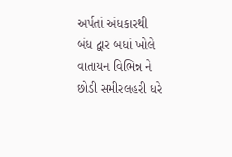અર્પતાં અંધકારથી
બંધ દ્વાર બધાં ખોલે વાતાયન વિભિન્ન ને
છોડી સમીરલહરી ધરે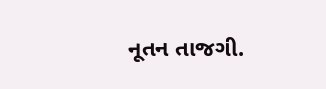નૂતન તાજગી.